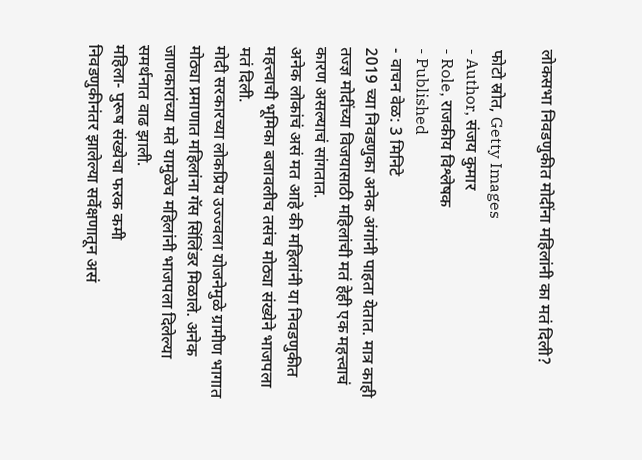लोकसभा निवडणुकीत मोदींना महिलांनी का मतं दिली?

फोटो स्रोत, Getty Images
- Author, संजय कुमार
- Role, राजकीय विश्लेषक
- Published
- वाचन वेळ: 3 मिनिटे
2019 च्या निवडणुका अनेक अंगांनी पाहता येतात. मात्र काही तज्ज्ञ मोदींच्या विजयासाठी महिलांची मतं हेही एक महत्त्वाचं कारण असल्याचं सांगतात.
अनेक लोकांचं असं मत आहे की महिलांनी या निवडणुकीत महत्त्वाची भूमिका बजावलीच तसंच मोठ्या संख्येने भाजपला मतं दिली.
मोदी सरकारच्या लोकप्रिय उज्ज्वला योजनेमुळे ग्रामीण भागात मोठ्या प्रमाणात महिलांना गॅस सिंलिंडर मिळाले. अनेक जाणकारांच्या मते यामुळेच महिलांनी भाजपला दिलेल्या समर्थनात वाढ झाली.
महिला- पुरूष संख्येचा फरक कमी
निवडणुकीनंतर झालेल्या सर्वेक्षणातून असं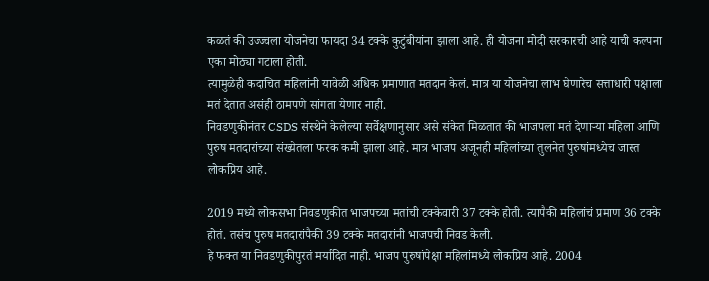कळतं की उज्ज्वला योजनेचा फायदा 34 टक्के कुटुंबीयांना झाला आहे. ही योजना मोदी सरकारची आहे याची कल्पना एका मोठ्या गटाला होती.
त्यामुळेही कदाचित महिलांनी यावेळी अधिक प्रमाणात मतदान केलं. मात्र या योजनेचा लाभ घेणारेच सत्ताधारी पक्षाला मतं देतात असंही ठामपणे सांगता येणार नाही.
निवडणुकीनंतर CSDS संस्थेने केलेल्या सर्वेक्षणानुसार असे संकेत मिळतात की भाजपला मतं देणाऱ्या महिला आणि पुरुष मतदारांच्या संख्येतला फरक कमी झाला आहे. मात्र भाजप अजूनही महिलांच्या तुलनेत पुरुषांमध्येच जास्त लोकप्रिय आहे.

2019 मध्ये लोकसभा निवडणुकीत भाजपच्या मतांची टक्केवारी 37 टक्के होती. त्यापैकी महिलांचं प्रमाण 36 टक्के होतं. तसंच पुरुष मतदारांपैकी 39 टक्के मतदारांनी भाजपची निवड केली.
हे फक्त या निवडणुकीपुरतं मर्यादित नाही. भाजप पुरुषांपेक्षा महिलांमध्ये लोकप्रिय आहे. 2004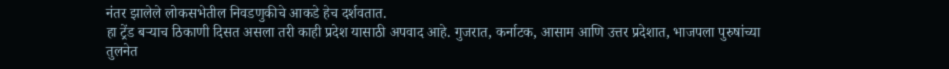नंतर झालेले लोकसभेतील निवडणुकीचे आकडे हेच दर्शवतात.
हा ट्रेंड बऱ्याच ठिकाणी दिसत असला तरी काही प्रदेश यासाठी अपवाद आहे. गुजरात, कर्नाटक, आसाम आणि उत्तर प्रदेशात, भाजपला पुरुषांच्या तुलनेत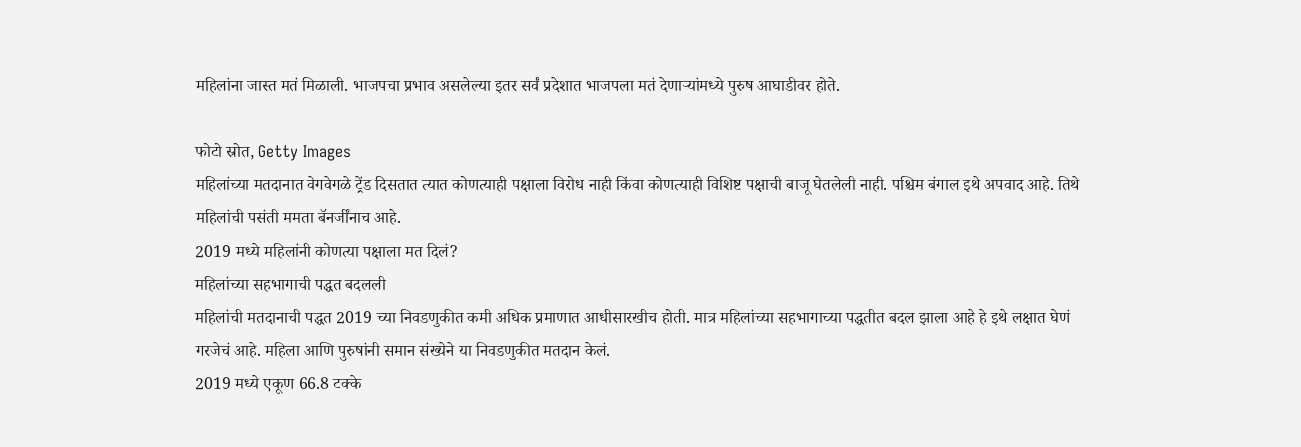महिलांना जास्त मतं मिळाली. भाजपचा प्रभाव असलेल्या इतर सर्वं प्रदेशात भाजपला मतं देणाऱ्यांमध्ये पुरुष आघाडीवर होते.

फोटो स्रोत, Getty Images
महिलांच्या मतदानात वेगवेगळे ट्रेंड दिसतात त्यात कोणत्याही पक्षाला विरोध नाही किंवा कोणत्याही विशिष्ट पक्षाची बाजू घेतलेली नाही. पश्चिम बंगाल इथे अपवाद आहे. तिथे महिलांची पसंती ममता बॅनर्जींनाच आहे.
2019 मध्ये महिलांनी कोणत्या पक्षाला मत दिलं?
महिलांच्या सहभागाची पद्धत बदलली
महिलांची मतदानाची पद्धत 2019 च्या निवडणुकीत कमी अधिक प्रमाणात आधीसारखीच होती. मात्र महिलांच्या सहभागाच्या पद्धतीत बदल झाला आहे हे इथे लक्षात घेणं गरजेचं आहे. महिला आणि पुरुषांनी समान संख्येने या निवडणुकीत मतदान केलं.
2019 मध्ये एकूण 66.8 टक्के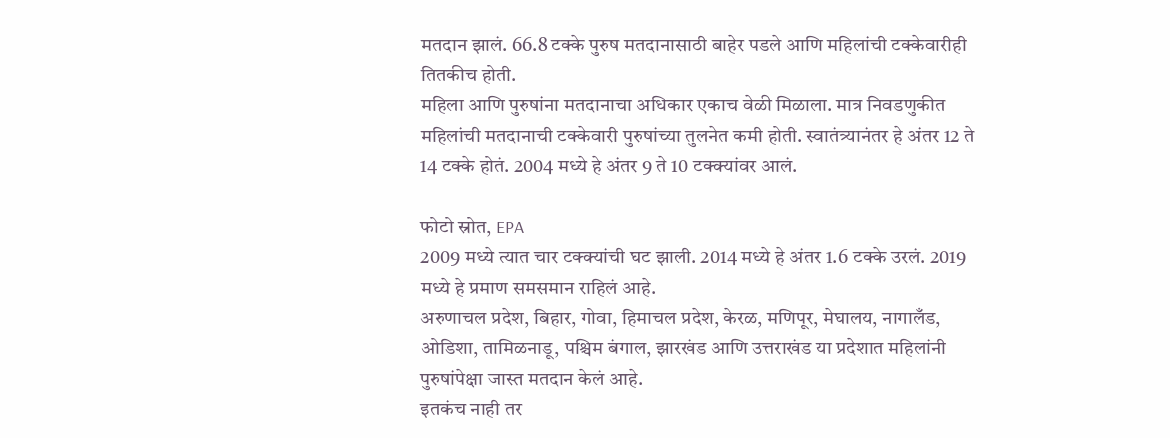मतदान झालं. 66.8 टक्के पुरुष मतदानासाठी बाहेर पडले आणि महिलांची टक्केवारीही तितकीच होती.
महिला आणि पुरुषांना मतदानाचा अधिकार एकाच वेळी मिळाला. मात्र निवडणुकीत महिलांची मतदानाची टक्केवारी पुरुषांच्या तुलनेत कमी होती. स्वातंत्र्यानंतर हे अंतर 12 ते 14 टक्के होतं. 2004 मध्ये हे अंतर 9 ते 10 टक्क्यांवर आलं.

फोटो स्रोत, EPA
2009 मध्ये त्यात चार टक्क्यांची घट झाली. 2014 मध्ये हे अंतर 1.6 टक्के उरलं. 2019 मध्ये हे प्रमाण समसमान राहिलं आहे.
अरुणाचल प्रदेश, बिहार, गोवा, हिमाचल प्रदेश, केरळ, मणिपूर, मेघालय, नागालँड, ओडिशा, तामिळनाडू, पश्चिम बंगाल, झारखंड आणि उत्तराखंड या प्रदेशात महिलांनी पुरुषांपेक्षा जास्त मतदान केलं आहे.
इतकंच नाही तर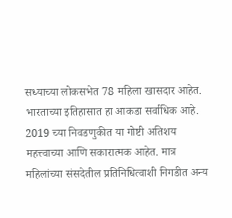सध्याच्या लोकसभेत 78 महिला खासदार आहेत. भारताच्या इतिहासात हा आकडा सर्वाधिक आहे. 2019 च्या निवडणुकीत या गोष्टी अतिशय महत्त्वाच्या आणि सकारात्मक आहेत. मात्र महिलांच्या संसदेतील प्रतिनिधित्वाशी निगडीत अन्य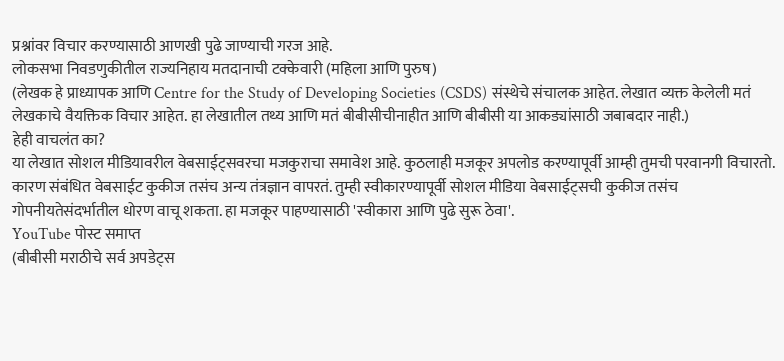प्रश्नांवर विचार करण्यासाठी आणखी पुढे जाण्याची गरज आहे.
लोकसभा निवडणुकीतील राज्यनिहाय मतदानाची टक्केवारी (महिला आणि पुरुष)
(लेखक हे प्राध्यापक आणि Centre for the Study of Developing Societies (CSDS) संस्थेचे संचालक आहेत. लेखात व्यक्त केलेली मतं लेखकाचे वैयक्तिक विचार आहेत. हा लेखातील तथ्य आणि मतं बीबीसीचीनाहीत आणि बीबीसी या आकड्यांसाठी जबाबदार नाही.)
हेही वाचलंत का?
या लेखात सोशल मीडियावरील वेबसाईट्सवरचा मजकुराचा समावेश आहे. कुठलाही मजकूर अपलोड करण्यापूर्वी आम्ही तुमची परवानगी विचारतो. कारण संबंधित वेबसाईट कुकीज तसंच अन्य तंत्रज्ञान वापरतं. तुम्ही स्वीकारण्यापूर्वी सोशल मीडिया वेबसाईट्सची कुकीज तसंच गोपनीयतेसंदर्भातील धोरण वाचू शकता. हा मजकूर पाहण्यासाठी 'स्वीकारा आणि पुढे सुरू ठेवा'.
YouTube पोस्ट समाप्त
(बीबीसी मराठीचे सर्व अपडेट्स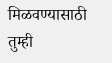मिळवण्यासाठी तुम्ही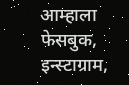आम्हाला फेसबुक, इन्स्टाग्राम,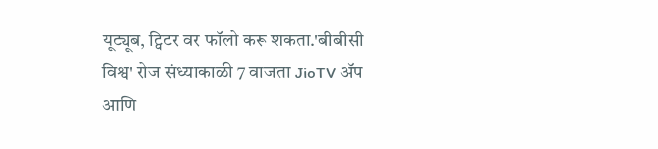यूट्यूब, ट्विटर वर फॉलो करू शकता.'बीबीसी विश्व' रोज संध्याकाळी 7 वाजता JioTV ॲप आणि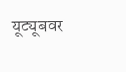यूट्यूबवर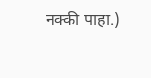नक्की पाहा.)